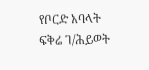የቦርድ አባላት
ፍቅሬ ገ/ሕይወት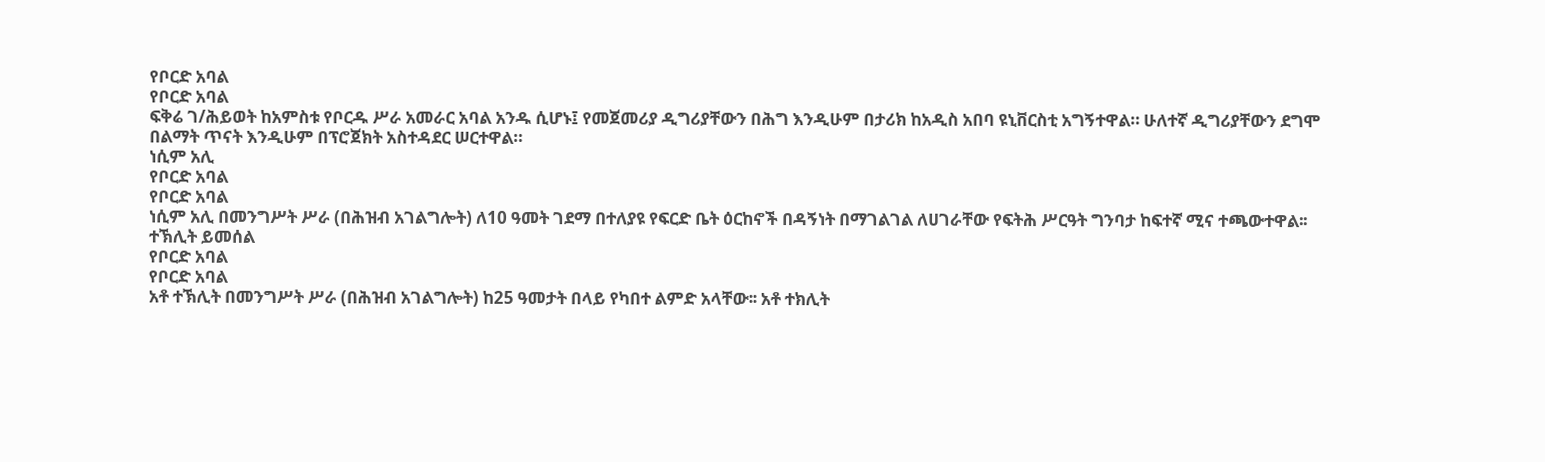የቦርድ አባል
የቦርድ አባል
ፍቅሬ ገ/ሕይወት ከአምስቱ የቦርዱ ሥራ አመራር አባል አንዱ ሲሆኑ፤ የመጀመሪያ ዲግሪያቸውን በሕግ እንዲሁም በታሪክ ከአዲስ አበባ ዩኒቨርስቲ አግኝተዋል። ሁለተኛ ዲግሪያቸውን ደግሞ በልማት ጥናት እንዲሁም በፕሮጀክት አስተዳደር ሠርተዋል።
ነሲም አሊ
የቦርድ አባል
የቦርድ አባል
ነሲም አሊ በመንግሥት ሥራ (በሕዝብ አገልግሎት) ለ10 ዓመት ገደማ በተለያዩ የፍርድ ቤት ዕርከኖች በዳኝነት በማገልገል ለሀገራቸው የፍትሕ ሥርዓት ግንባታ ከፍተኛ ሚና ተጫውተዋል፡፡
ተኽሊት ይመሰል
የቦርድ አባል
የቦርድ አባል
አቶ ተኽሊት በመንግሥት ሥራ (በሕዝብ አገልግሎት) ከ25 ዓመታት በላይ የካበተ ልምድ አላቸው፡፡ አቶ ተክሊት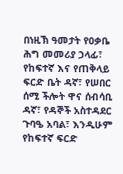በነዚኽ ዓመታት የዐቃቤ ሕግ መመሪያ ኃላፊ፣ የከፍተኛ እና የጠቅላይ ፍርድ ቤት ዳኛ፣ የሠበር ሰሚ ችሎት ዋና ሰብሳቢ ዳኛ፣ የዳኞች አስተዳደር ጉባዔ አባል፣ እንዲሁም የከፍተኛ ፍርድ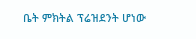ቤት ምክትል ፕሬዝደንት ሆነው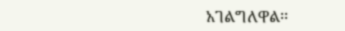አገልግለዋል፡፡